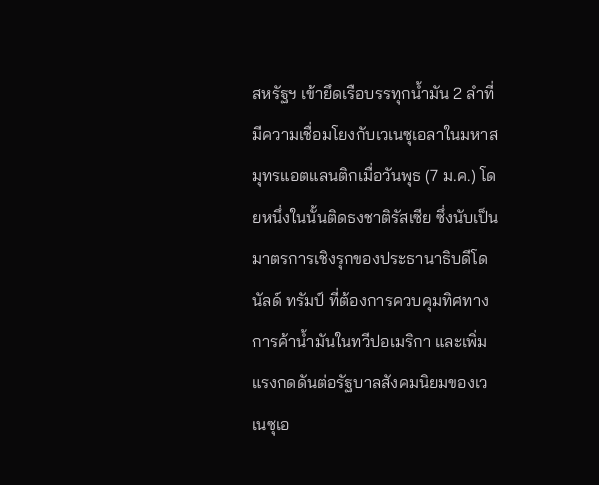สหรัฐฯ เข้ายึดเรือบรรทุกน้ำมัน 2 ลำที่มีความเชื่อมโยงกับเวเนซุเอลาในมหาสมุทรแอตแลนติกเมื่อวันพุธ (7 ม.ค.) โดยหนึ่งในนั้นติดธงชาติรัสเซีย ซึ่งนับเป็นมาตรการเชิงรุกของประธานาธิบดีโดนัลด์ ทรัมป์ ที่ต้องการควบคุมทิศทางการค้าน้ำมันในทวีปอเมริกา และเพิ่มแรงกดดันต่อรัฐบาลสังคมนิยมของเวเนซุเอ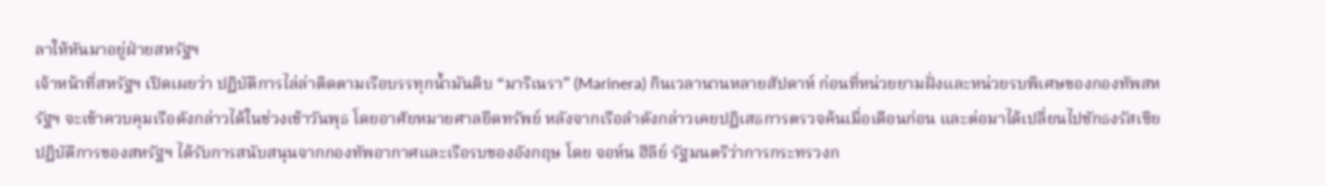ลาให้หันมาอยู่ฝ่ายสหรัฐฯ
เจ้าหน้าที่สหรัฐฯ เปิดเผยว่า ปฏิบัติการไล่ล่าติดตามเรือบรรทุกน้ำมันดิบ “มาริเนรา” (Marinera) กินเวลานานหลายสัปดาห์ ก่อนที่หน่วยยามฝั่งและหน่วยรบพิเศษของกองทัพสหรัฐฯ จะเข้าควบคุมเรือดังกล่าวได้ในช่วงเช้าวันพุธ โดยอาศัยหมายศาลยึดทรัพย์ หลังจากเรือลำดังกล่าวเคยปฏิเสธการตรวจค้นเมื่อเดือนก่อน และต่อมาได้เปลี่ยนไปชักธงรัสเซีย
ปฏิบัติการของสหรัฐฯ ได้รับการสนับสนุนจากกองทัพอากาศและเรือรบของอังกฤษ โดย จอห์น ฮีลีย์ รัฐมนตรีว่าการกระทรวงก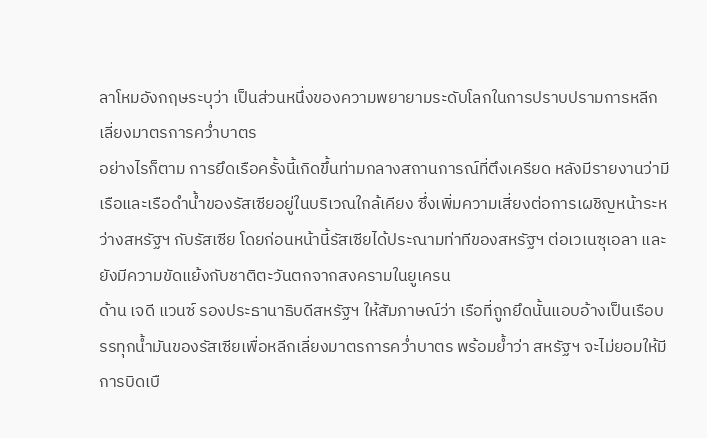ลาโหมอังกฤษระบุว่า เป็นส่วนหนึ่งของความพยายามระดับโลกในการปราบปรามการหลีกเลี่ยงมาตรการคว่ำบาตร
อย่างไรก็ตาม การยึดเรือครั้งนี้เกิดขึ้นท่ามกลางสถานการณ์ที่ตึงเครียด หลังมีรายงานว่ามีเรือและเรือดำน้ำของรัสเซียอยู่ในบริเวณใกล้เคียง ซึ่งเพิ่มความเสี่ยงต่อการเผชิญหน้าระหว่างสหรัฐฯ กับรัสเซีย โดยก่อนหน้านี้รัสเซียได้ประณามท่าทีของสหรัฐฯ ต่อเวเนซุเอลา และยังมีความขัดแย้งกับชาติตะวันตกจากสงครามในยูเครน
ด้าน เจดี แวนซ์ รองประธานาธิบดีสหรัฐฯ ให้สัมภาษณ์ว่า เรือที่ถูกยึดนั้นแอบอ้างเป็นเรือบรรทุกน้ำมันของรัสเซียเพื่อหลีกเลี่ยงมาตรการคว่ำบาตร พร้อมย้ำว่า สหรัฐฯ จะไม่ยอมให้มีการบิดเบื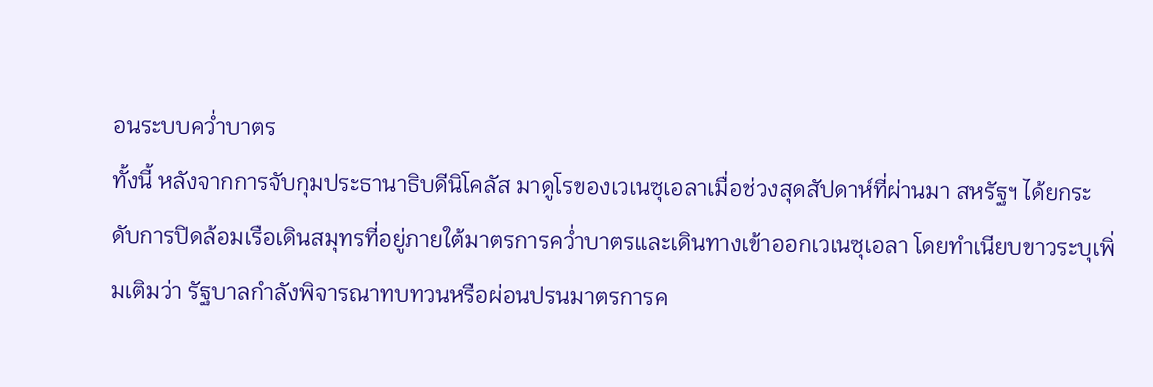อนระบบคว่ำบาตร
ทั้งนี้ หลังจากการจับกุมประธานาธิบดีนิโคลัส มาดูโรของเวเนซุเอลาเมื่อช่วงสุดสัปดาห์ที่ผ่านมา สหรัฐฯ ได้ยกระดับการปิดล้อมเรือเดินสมุทรที่อยู่ภายใต้มาตรการคว่ำบาตรและเดินทางเข้าออกเวเนซุเอลา โดยทำเนียบขาวระบุเพิ่มเติมว่า รัฐบาลกำลังพิจารณาทบทวนหรือผ่อนปรนมาตรการค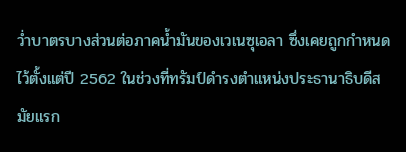ว่ำบาตรบางส่วนต่อภาคน้ำมันของเวเนซุเอลา ซึ่งเคยถูกกำหนดไว้ตั้งแต่ปี 2562 ในช่วงที่ทรัมป์ดำรงตำแหน่งประธานาธิบดีสมัยแรก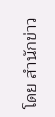โดย สำนักข่าว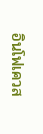อินโฟเควส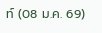ท์ (08 ม.ค. 69)